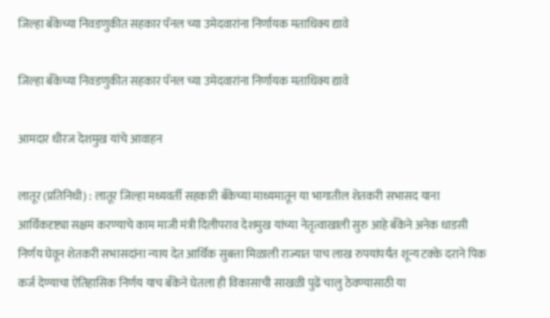जिल्हा बँकेच्या निवडणुकीत सहकार पॅनल च्या उमेदवारांना निर्णायक मताधिक्य द्यावे

जिल्हा बँकेच्या निवडणुकीत सहकार पॅनल च्या उमेदवारांना निर्णायक मताधिक्य द्यावे

आमदार धीरज देशमुख यांचे आवाहन

लातूर (प्रतिनिधी) : लातूर जिल्हा मध्यवर्ती सहकारी बँकेच्या माध्यमातून या भागातील शेतकरी सभासद याना आर्थिकदृष्ट्या सक्षम करण्याचे काम माजी मंत्री दिलीपराव देशमुख यांच्या नेतृत्वाखाली सुरु आहे बँकेने अनेक धाडसी निर्णय घेवून शेतकरी सभासदांना न्याय देत आर्थिक सुबत्ता मिळाली राज्यात पाच लाख रुपयांपर्यंत शून्य टक्के दराने पिक कर्ज देण्याचा ऐतिहासिक निर्णय याच बँकेने घेतला ही विकासाची साखळी पुढें चालु ठेवण्यासाठी या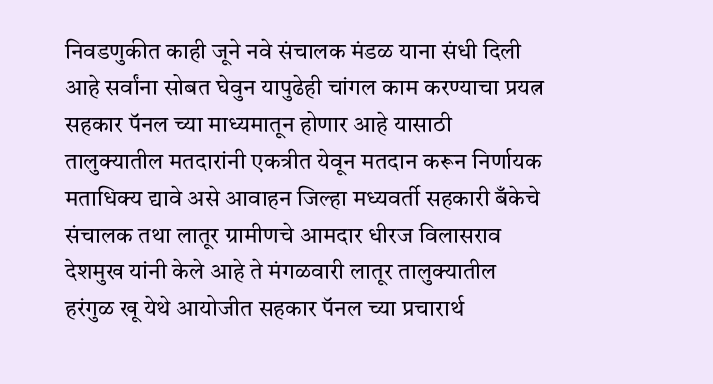निवडणुकीत काही जूने नवे संचालक मंडळ याना संधी दिली आहे सर्वांना सोबत घेवुन यापुढेही चांगल काम करण्याचा प्रयत्न सहकार पॅनल च्या माध्यमातून होणार आहे यासाठी तालुक्यातील मतदारांनी एकत्रीत येवून मतदान करून निर्णायक मताधिक्य द्यावे असे आवाहन जिल्हा मध्यवर्ती सहकारी बँकेचे संचालक तथा लातूर ग्रामीणचे आमदार धीरज विलासराव देशमुख यांनी केले आहे ते मंगळवारी लातूर तालुक्यातील हरंगुळ खू येथे आयोजीत सहकार पॅनल च्या प्रचारार्थ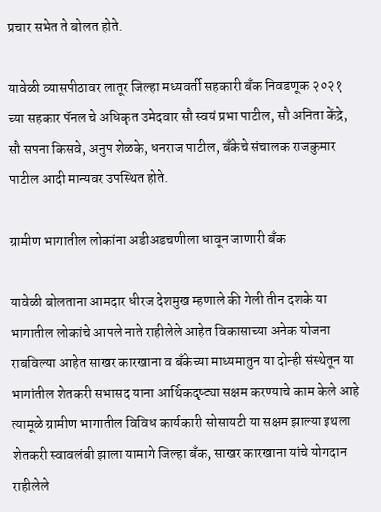प्रचार सभेत ते बोलत होते.

यावेळी व्यासपीठावर लातूर जिल्हा मध्यवर्ती सहकारी बँक निवडणूक २०२१ च्या सहकार पॅनल चे अधिकृत उमेदवार सौ स्वयं प्रभा पाटील, सौ अनिता केंद्रे, सौ सपना किसवे, अनुप शेळके, धनराज पाटील, बँकेचे संचालक राजकुमार पाटील आदी मान्यवर उपस्थित होते.

ग्रामीण भागातील लोकांना अडीअडचणीला धावून जाणारी बँक

यावेळी बोलताना आमदार धीरज देशमुख म्हणाले की गेली तीन दशके या भागातील लोकांचे आपले नाते राहीलेले आहेत विकासाच्या अनेक योजना राबविल्या आहेत साखर कारखाना व बँकेच्या माध्यमातुन या दोन्ही संस्थेतून या भागांतील शेतकरी सभासद याना आर्थिकदृष्ट्या सक्षम करण्याचे काम केले आहे त्यामूळे ग्रामीण भागातील विविध कार्यकारी सोसायटी या सक्षम झाल्या इथला शेतकरी स्वावलंबी झाला यामागे जिल्हा बँक, साखर कारखाना यांचे योगदान राहीलेले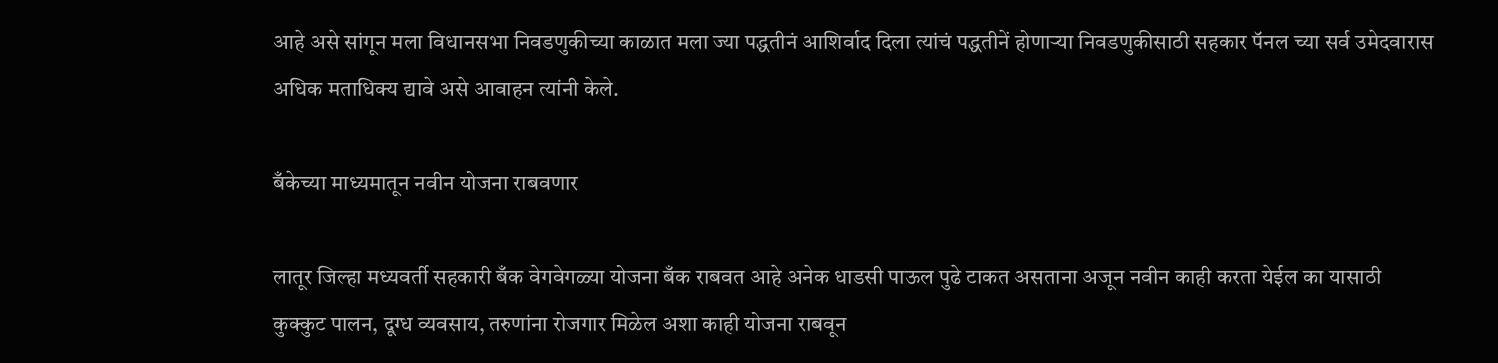आहे असे सांगून मला विधानसभा निवडणुकीच्या काळात मला ज्या पद्धतीनं आशिर्वाद दिला त्यांचं पद्धतीनें होणाऱ्या निवडणुकीसाठी सहकार पॅनल च्या सर्व उमेदवारास अधिक मताधिक्य द्यावे असे आवाहन त्यांनी केले.

बँकेच्या माध्यमातून नवीन योजना राबवणार

लातूर जिल्हा मध्यवर्ती सहकारी बँक वेगवेगळ्या योजना बँक राबवत आहे अनेक धाडसी पाऊल पुढे टाकत असताना अजून नवीन काही करता येईल का यासाठी कुक्कुट पालन, दूग्ध व्यवसाय, तरुणांना रोजगार मिळेल अशा काही योजना राबवून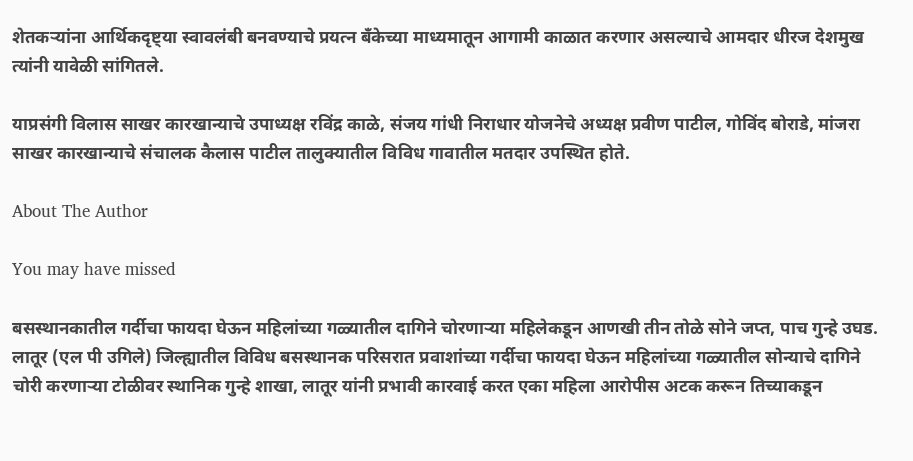शेतकऱ्यांना आर्थिकदृष्ट्या स्वावलंबी बनवण्याचे प्रयत्न बँकेच्या माध्यमातून आगामी काळात करणार असल्याचे आमदार धीरज देशमुख त्यांनी यावेळी सांगितले.

याप्रसंगी विलास साखर कारखान्याचे उपाध्यक्ष रविंद्र काळे, संजय गांधी निराधार योजनेचे अध्यक्ष प्रवीण पाटील, गोविंद बोराडे, मांजरा साखर कारखान्याचे संचालक कैलास पाटील तालुक्यातील विविध गावातील मतदार उपस्थित होते.

About The Author

You may have missed

बसस्थानकातील गर्दीचा फायदा घेऊन महिलांच्या गळ्यातील दागिने चोरणाऱ्या महिलेकडून आणखी तीन तोळे सोने जप्त, पाच गुन्हे उघड. लातूर (एल पी उगिले) जिल्ह्यातील विविध बसस्थानक परिसरात प्रवाशांच्या गर्दीचा फायदा घेऊन महिलांच्या गळ्यातील सोन्याचे दागिने चोरी करणाऱ्या टोळीवर स्थानिक गुन्हे शाखा, लातूर यांनी प्रभावी कारवाई करत एका महिला आरोपीस अटक करून तिच्याकडून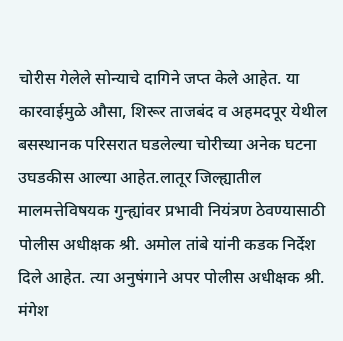चोरीस गेलेले सोन्याचे दागिने जप्त केले आहेत. या कारवाईमुळे औसा, शिरूर ताजबंद व अहमदपूर येथील बसस्थानक परिसरात घडलेल्या चोरीच्या अनेक घटना उघडकीस आल्या आहेत.लातूर जिल्ह्यातील मालमत्तेविषयक गुन्ह्यांवर प्रभावी नियंत्रण ठेवण्यासाठी पोलीस अधीक्षक श्री. अमोल तांबे यांनी कडक निर्देश दिले आहेत. त्या अनुषंगाने अपर पोलीस अधीक्षक श्री. मंगेश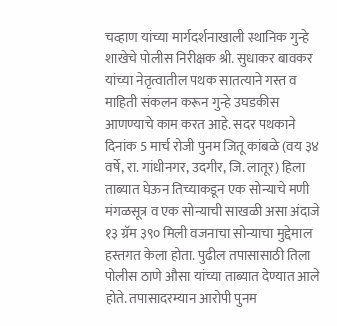चव्हाण यांच्या मार्गदर्शनाखाली स्थानिक गुन्हे शाखेचे पोलीस निरीक्षक श्री. सुधाकर बावकर यांच्या नेतृत्वातील पथक सातत्याने गस्त व माहिती संकलन करून गुन्हे उघडकीस आणण्याचे काम करत आहे. सदर पथकाने दिनांक 5 मार्च रोजी पुनम जितू कांबळे (वय ३४ वर्षे, रा. गांधीनगर, उदगीर, जि. लातूर) हिला ताब्यात घेऊन तिच्याकडून एक सोन्याचे मणी मंगळसूत्र व एक सोन्याची साखळी असा अंदाजे १३ ग्रॅम ३९० मिली वजनाचा सोन्याचा मुद्देमाल हस्तगत केला होता. पुढील तपासासाठी तिला पोलीस ठाणे औसा यांच्या ताब्यात देण्यात आले होते. तपासादरम्यान आरोपी पुनम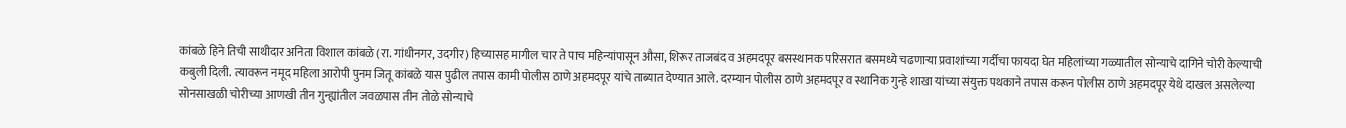कांबळे हिने तिची साथीदार अनिता विशाल कांबळे (रा. गांधीनगर, उदगीर) हिच्यासह मागील चार ते पाच महिन्यांपासून औसा, शिरूर ताजबंद व अहमदपूर बसस्थानक परिसरात बसमध्ये चढणाऱ्या प्रवाशांच्या गर्दीचा फायदा घेत महिलांच्या गळ्यातील सोन्याचे दागिने चोरी केल्याची कबुली दिली. त्यावरून नमूद महिला आरोपी पुनम जितू कांबळे यास पुढील तपास कामी पोलीस ठाणे अहमदपूर यांचे ताब्यात देण्यात आले. दरम्यान पोलीस ठाणे अहमदपूर व स्थानिक गुन्हे शाखा यांच्या संयुक्त पथकाने तपास करून पोलीस ठाणे अहमदपूर येथे दाखल असलेल्या सोनसाखळी चोरीच्या आणखी तीन गुन्ह्यांतील जवळपास तीन तोळे सोन्याचे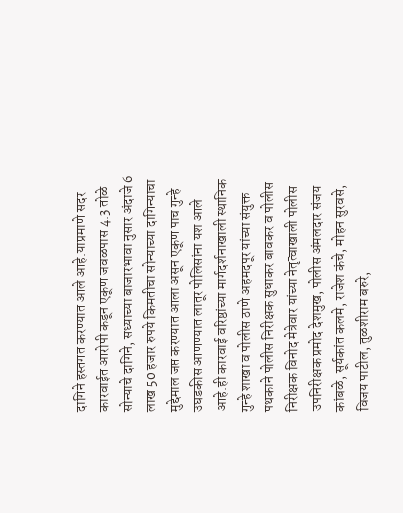दागिने हस्तगत करण्यात आले आहे.याप्रमाणे सदर कारवाईत आरोपी कडून एकूण जवळपास 4.3 तोळे सोन्याचे दागिने, सध्याच्या बाजारभावा नुसार अंदाजे 6 लाख 50 हजार रुपये किमतीचा सोन्याच्या दागिन्याचा मुद्देमाल जप्त करण्यात आला असून एकूण पाच गुन्हे उघडकीस आणण्यात लातूर पोलिसांना यश आले आहे.ही कारवाई वरिष्ठांच्या मार्गदर्शनाखाली स्थानिक गुन्हे शाखा व पोलीस ठाणे अहमदपूर यांच्या संयुक्त पथकाने पोलीस निरीक्षक सुधाकर बावकर व पोलीस निरीक्षक विनोद मेत्रेवार यांच्या नेतृत्वाखाली पोलीस उपनिरीक्षक प्रमोद देशमुख, पोलीस अंमलदार संजय कांबळे, सूर्यकांत कलमे, राजेश कंचे, मोहन सुरवसे, विजय पाटील, तुळशीराम बरुरे,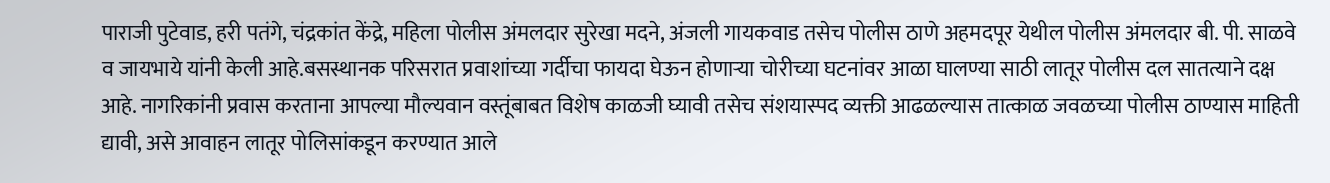पाराजी पुटेवाड, हरी पतंगे, चंद्रकांत केंद्रे, महिला पोलीस अंमलदार सुरेखा मदने, अंजली गायकवाड तसेच पोलीस ठाणे अहमदपूर येथील पोलीस अंमलदार बी. पी. साळवे व जायभाये यांनी केली आहे.बसस्थानक परिसरात प्रवाशांच्या गर्दीचा फायदा घेऊन होणाऱ्या चोरीच्या घटनांवर आळा घालण्या साठी लातूर पोलीस दल सातत्याने दक्ष आहे. नागरिकांनी प्रवास करताना आपल्या मौल्यवान वस्तूंबाबत विशेष काळजी घ्यावी तसेच संशयास्पद व्यक्ती आढळल्यास तात्काळ जवळच्या पोलीस ठाण्यास माहिती द्यावी, असे आवाहन लातूर पोलिसांकडून करण्यात आले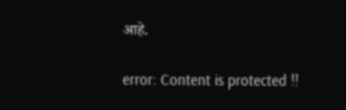आहे.

error: Content is protected !!